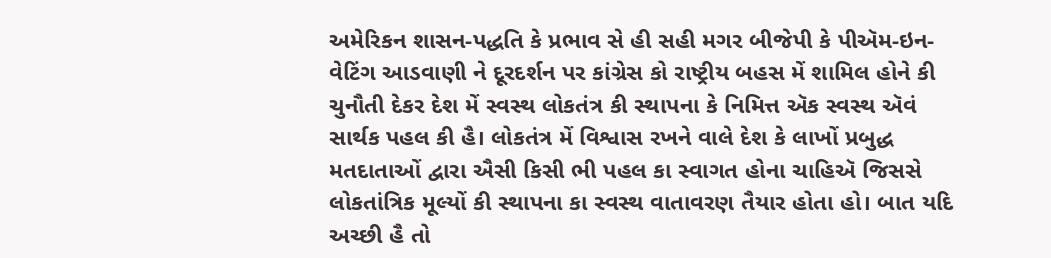અમેરિકન શાસન-પદ્ધતિ કે પ્રભાવ સે હી સહી મગર બીજેપી કે પીઍમ-ઇન-વેટિંગ આડવાણી ને દૂરદર્શન પર કાંગ્રેસ કો રાષ્ટ્રીય બહસ મેં શામિલ હોને કી ચુનૌતી દેકર દેશ મેં સ્વસ્થ લોકતંત્ર કી સ્થાપના કે નિમિત્ત ઍક સ્વસ્થ ઍવં સાર્થક પહલ કી હૈ। લોકતંત્ર મેં વિશ્વાસ રખને વાલે દેશ કે લાખોં પ્રબુદ્ધ મતદાતાઓં દ્વારા ઐસી કિસી ભી પહલ કા સ્વાગત હોના ચાહિઍ જિસસે લોકતાંત્રિક મૂલ્યોં કી સ્થાપના કા સ્વસ્થ વાતાવરણ તૈયાર હોતા હો। બાત યદિ અચ્છી હૈ તો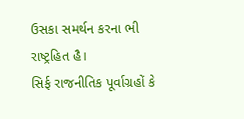ઉસકા સમર્થન કરના ભી રાષ્ટ્રહિત હૈ।
સિર્ફ રાજનીતિક પૂર્વાગ્રહોં કે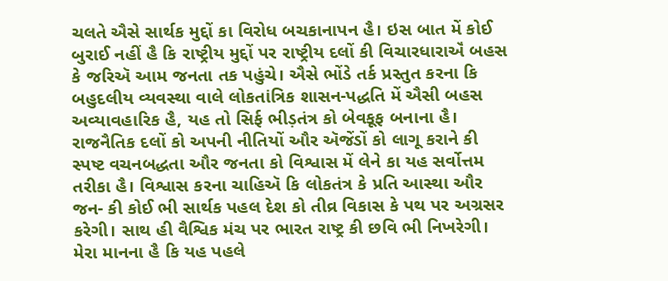ચલતે ઐસે સાર્થક મુદ્દોં કા વિરોધ બચકાનાપન હૈ। ઇસ બાત મેં કોઈ બુરાઈ નહીં હૈ કિ રાષ્ટ્રીય મુદ્દોં પર રાષ્ટ્રીય દલોં કી વિચારધારાઍં બહસ કે જરિઍ આમ જનતા તક પહુંચે। ઐસે ભોંડે તર્ક પ્રસ્તુત કરના કિ બહુદલીય વ્યવસ્થા વાલે લોકતાંત્રિક શાસન-પદ્ધતિ મેં ઐસી બહસ અવ્યાવહારિક હૈ, યહ તો સિર્ફ ભીડ઼તંત્ર કો બેવકૂફ બનાના હૈ। રાજનૈતિક દલોં કો અપની નીતિયોં ઔર ઍજેંડોં કો લાગૂ કરાને કી સ્પષ્ટ વચનબદ્ધતા ઔર જનતા કો વિશ્વાસ મેં લેને કા યહ સર્વોત્તમ તરીકા હૈ। વિશ્વાસ કરના ચાહિઍ કિ લોકતંત્ર કે પ્રતિ આસ્થા ઔર જન- કી કોઈ ભી સાર્થક પહલ દેશ કો તીવ્ર વિકાસ કે પથ પર અગ્રસર કરેગી। સાથ હી વૈશ્વિક મંચ પર ભારત રાષ્ટ્ર કી છવિ ભી નિખરેગી। મેરા માનના હૈ કિ યહ પહલે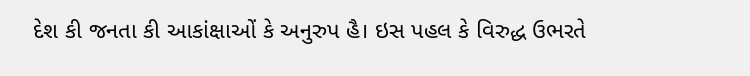દેશ કી જનતા કી આકાંક્ષાઓં કે અનુરુપ હૈ। ઇસ પહલ કે વિરુદ્ધ ઉભરતે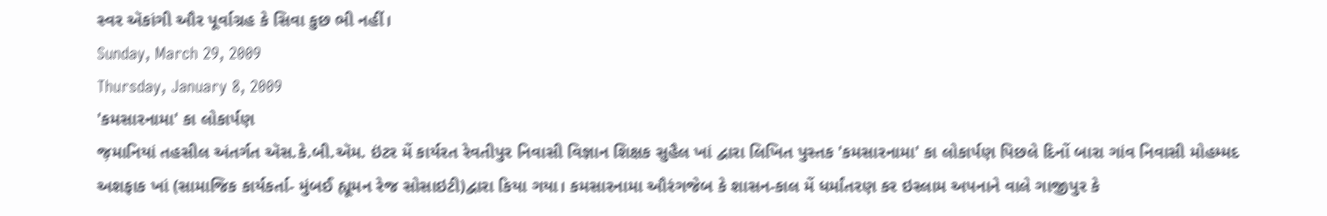સ્વર ઍકાંગી ઔર પૂર્વાગ્રહ કે સિવા કુછ ભી નહીં।
Sunday, March 29, 2009
Thursday, January 8, 2009
'કમસારનામા' કા લોકાર્પણ
જ઼માનિયાં તહસીલ અંતર્ગત ઍસ.કે.બી.ઍમ. ઇંટર મેં કાર્યરત રેવતીપુર નિવાસી વિજ્ઞાન શિક્ષક સુહૈલ ખાં દ્વારા લિખિત પુસ્તક 'કમસારનામા' કા લોકાર્પણ પિછલે દિનોં બારા ગાંવ નિવાસી મોહમ્મદ અશફાક ખાં (સામાજિક કાર્યકર્તા- મુંબઈ હ્યૂમન રેજ સોસાઇટી)દ્વારા કિયા ગયા। કમસારનામા ઔરંગજેબ કે શાસન-કાલ મેં ધર્માંતરણ કર ઇસ્લામ અપનાને વાલે ગાજીપુર કે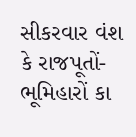સીકરવાર વંશ કે રાજપૂતોં-ભૂમિહારોં કા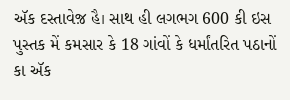ઍક દસ્તાવેજ઼ હૈ। સાથ હી લગભગ 600 કી ઇસ પુસ્તક મેં કમસાર કે 18 ગાંવોં કે ધર્માંતરિત પઠાનોં કા ઍક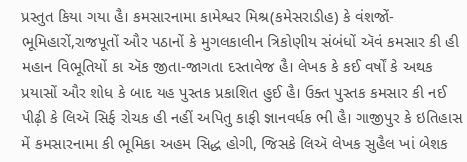પ્રસ્તુત કિયા ગયા હૈ। કમસારનામા કામેશ્વર મિશ્ર(કમેસરાડીહ) કે વંશજોં-ભૂમિહારોં,રાજપૂતોં ઔર પઠાનોં કે મુગલકાલીન ત્રિકોણીય સંબંધોં ઍવં કમસાર કી હી મહાન વિભૂતિયોં કા ઍક જીતા-જાગતા દસ્તાવેજ હૈ। લેખક કે કઈ વર્ષોં કે અથક પ્રયાસોં ઔર શોધ કે બાદ યહ પુસ્તક પ્રકાશિત હુઈ હૈ। ઉક્ત પુસ્તક કમસાર કી નઈ પીઢ઼ી કે લિઍ સિર્ફ રોચક હી નહીં અપિતુ કાફી જ્ઞાનવર્ધક ભી હૈ। ગાજીપુર કે ઇતિહાસ મેં કમસારનામા કી ભૂમિકા અહમ સિદ્ધ હોગી, જિસકે લિઍ લેખક સુહૈલ ખાં બેશક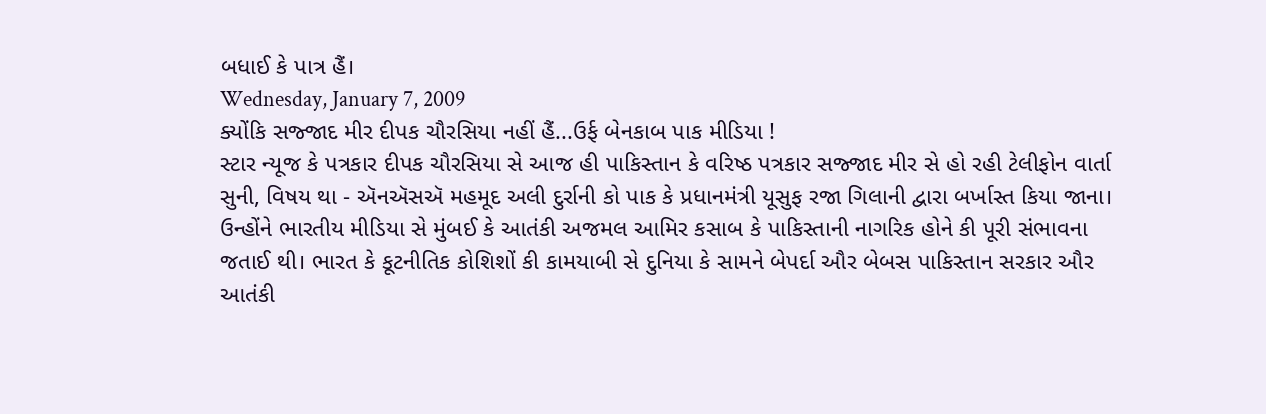બધાઈ કે પાત્ર હૈં।
Wednesday, January 7, 2009
ક્યોંકિ સજ્જાદ મીર દીપક ચૌરસિયા નહીં હૈં...ઉર્ફ બેનકાબ પાક મીડિયા !
સ્ટાર ન્યૂજ કે પત્રકાર દીપક ચૌરસિયા સે આજ હી પાકિસ્તાન કે વરિષ્ઠ પત્રકાર સજ્જાદ મીર સે હો રહી ટેલીફોન વાર્તા સુની, વિષય થા - ઍનઍસઍ મહમૂદ અલી દુર્રાની કો પાક કે પ્રધાનમંત્રી યૂસુફ રજા ગિલાની દ્વારા બર્ખાસ્ત કિયા જાના। ઉન્હોંને ભારતીય મીડિયા સે મુંબઈ કે આતંકી અજમલ આમિર કસાબ કે પાકિસ્તાની નાગરિક હોને કી પૂરી સંભાવના જતાઈ થી। ભારત કે કૂટનીતિક કોશિશોં કી કામયાબી સે દુનિયા કે સામને બેપર્દા ઔર બેબસ પાકિસ્તાન સરકાર ઔર આતંકી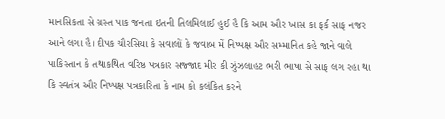માનસિકતા સે ગ્રસ્ત પાક જનતા ઇતની તિલમિલાઈ હુઈ હૈ કિ આમ ઔર ખાસ કા ફર્ક સાફ નજર આને લગા હૈ। દીપક ચૌરસિયા કે સવાલોં કે જવાબ મેં નિષ્પક્ષ ઔર સમ્માનિત કહે જાને વાલે પાકિસ્તાન કે તથાકથિત વરિષ્ઠ પત્રકાર સજ્જાદ મીર કી ઝુંઝલાહટ ભરી ભાષા સે સાફ લગ રહા થા કિ સ્વતંત્ર ઔર નિષ્પક્ષ પત્રકારિતા કે નામ કો કલંકિત કરને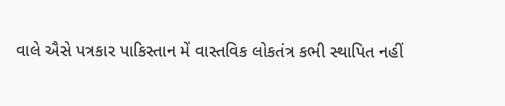વાલે ઐસે પત્રકાર પાકિસ્તાન મેં વાસ્તવિક લોકતંત્ર કભી સ્થાપિત નહીં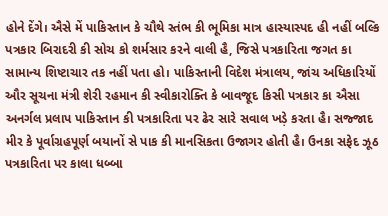હોને દેંગે। ઐસે મેં પાકિસ્તાન કે ચૌથે સ્તંભ કી ભૂમિકા માત્ર હાસ્યાસ્પદ હી નહીં બલ્કિ પત્રકાર બિરાદરી કી સોચ કો શર્મસાર કરને વાલી હૈ, જિસે પત્રકારિતા જગત કા સામાન્ય શિષ્ટાચાર તક નહીં પતા હો। પાકિસ્તાની વિદેશ મંત્રાલય, જાંચ અધિકારિયોં ઔર સૂચના મંત્રી શેરી રહમાન કી સ્વીકારોક્તિ કે બાવજૂદ કિસી પત્રકાર કા ઐસા અનર્ગલ પ્રલાપ પાકિસ્તાન કી પત્રકારિતા પર ઢેર સારે સવાલ ખડ઼ે કરતા હૈ। સજ્જાદ મીર કે પૂર્વાગ્રહપૂર્ણ બયાનોં સે પાક કી માનસિકતા ઉજાગર હોતી હૈ। ઉનકા સફેદ ઝૂઠ પત્રકારિતા પર કાલા ધબ્બા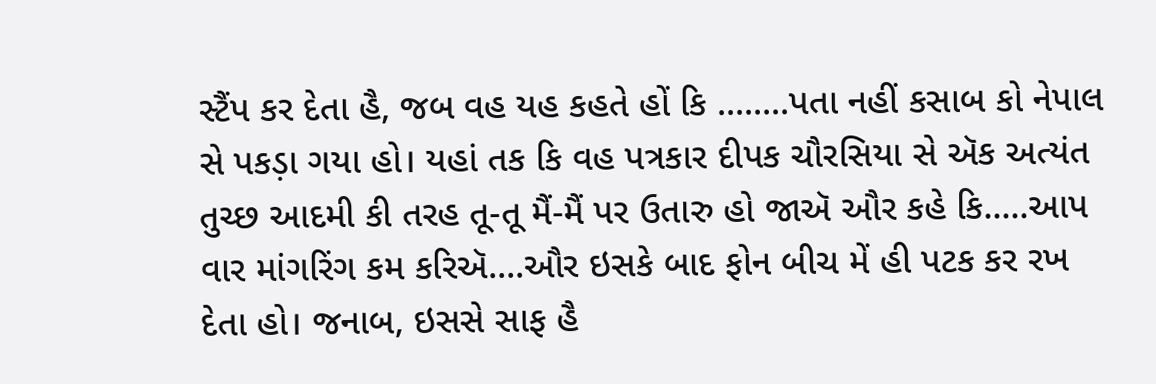સ્ટૈંપ કર દેતા હૈ, જબ વહ યહ કહતે હોં કિ ........પતા નહીં કસાબ કો નેપાલ સે પકડ઼ા ગયા હો। યહાં તક કિ વહ પત્રકાર દીપક ચૌરસિયા સે ઍક અત્યંત તુચ્છ આદમી કી તરહ તૂ-તૂ મૈં-મૈં પર ઉતારુ હો જાઍ ઔર કહે કિ.....આપ વાર માંગરિંગ કમ કરિઍ....ઔર ઇસકે બાદ ફોન બીચ મેં હી પટક કર રખ દેતા હો। જનાબ, ઇસસે સાફ હૈ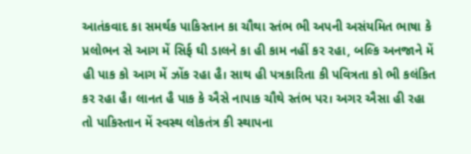આતંકવાદ કા સમર્થક પાકિસ્તાન કા ચૌથા સ્તંભ ભી અપની અસંયમિત ભાષા કે પ્રલોભન સે આગ મેં સિર્ફ ઘી ડાલને કા હી કામ નહીં કર રહા, બલ્કિ અનજાને મેં હી પાક કો આગ મેં ઝોંક રહા હૈ। સાથ હી પત્રકારિતા કી પવિત્રતા કો ભી કલંકિત કર રહા હૈ। લાનત હૈ પાક કે ઐસે નાપાક ચૌથે સ્તંભ પર। અગર ઐસા હી રહા તો પાકિસ્તાન મેં સ્વસ્થ લોકતંત્ર કી સ્થાપના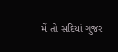મેં તો સદિયાં ગુજર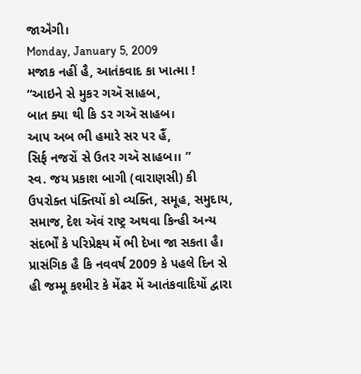જાઍંગી।
Monday, January 5, 2009
મજાક નહીં હૈ, આતંકવાદ કા ખાત્મા !
“આઇને સે મુકર ગઍ સાહબ,
બાત ક્યા થી કિ ડર ગઍ સાહબ।
આપ અબ ભી હમારે સર પર હૈં,
સિર્ફ નજરોં સે ઉતર ગઍ સાહબ।। ”
સ્વ. જય પ્રકાશ બાગી (વારાણસી) કી ઉપરોક્ત પંક્તિયોં કો વ્યક્તિ, સમૂહ, સમુદાય, સમાજ, દેશ ઍવં રાષ્ટ્ર અથવા કિન્હી અન્ય સંદર્ભોં કે પરિપ્રેક્ષ્ય મેં ભી દેખા જા સકતા હૈ। પ્રાસંગિક હૈ કિ નવવર્ષ 2009 કે પહલે દિન સે હી જમ્મૂ કશ્મીર કે મેંઢર મેં આતંકવાદિયોં દ્વારા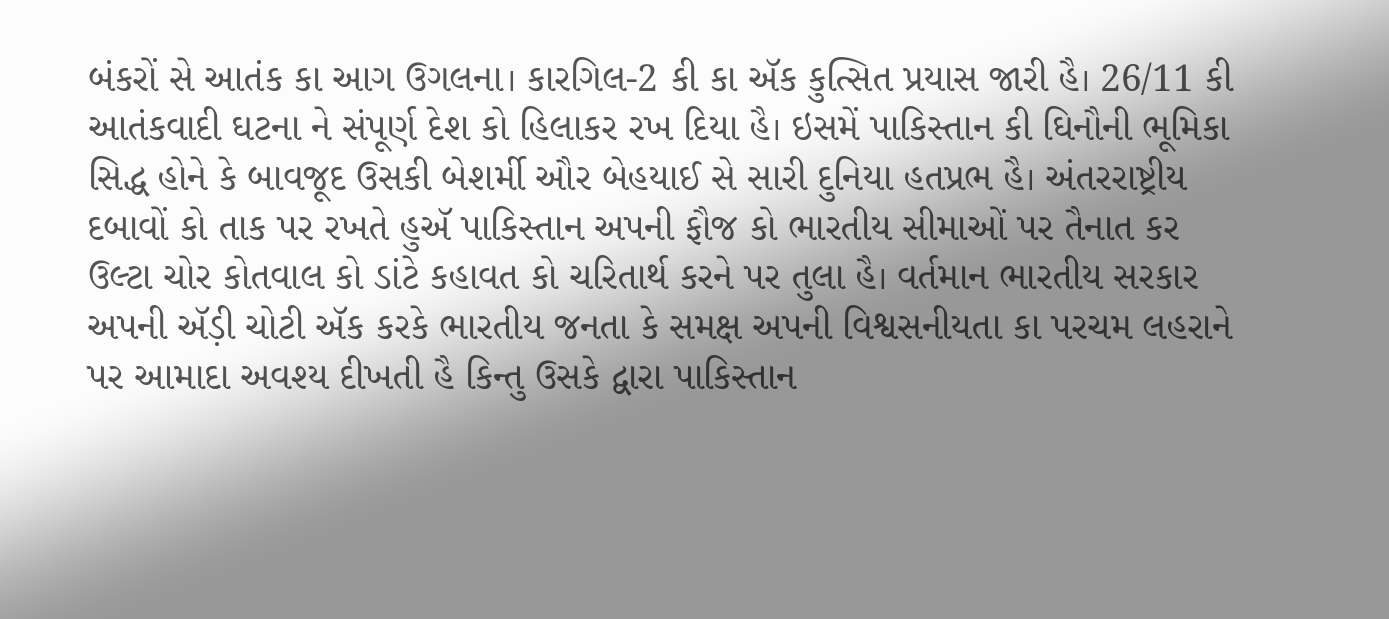બંકરોં સે આતંક કા આગ ઉગલના। કારગિલ-2 કી કા ઍક કુત્સિત પ્રયાસ જારી હૈ। 26/11 કી આતંકવાદી ઘટના ને સંપૂર્ણ દેશ કો હિલાકર રખ દિયા હૈ। ઇસમેં પાકિસ્તાન કી ઘિનૌની ભૂમિકા સિદ્ધ હોને કે બાવજૂદ ઉસકી બેશર્મી ઔર બેહયાઈ સે સારી દુનિયા હતપ્રભ હૈ। અંતરરાષ્ટ્રીય દબાવોં કો તાક પર રખતે હુઍ પાકિસ્તાન અપની ફૌજ કો ભારતીય સીમાઓં પર તૈનાત કર ઉલ્ટા ચોર કોતવાલ કો ડાંટે કહાવત કો ચરિતાર્થ કરને પર તુલા હૈ। વર્તમાન ભારતીય સરકાર અપની ઍડ઼ી ચોટી ઍક કરકે ભારતીય જનતા કે સમક્ષ અપની વિશ્વસનીયતા કા પરચમ લહરાને પર આમાદા અવશ્ય દીખતી હૈ કિન્તુ ઉસકે દ્વારા પાકિસ્તાન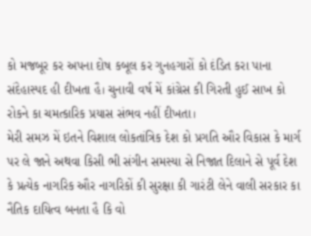કો મજબૂર કર અપના દોષ કબૂલ કર ગુનહગારોં કો દંડિત કરા પાના સંદેહાસ્પદ હી દીખતા હૈ। ચુનાવી વર્ષ મેં કાંગ્રેસ કી ગિરતી હુઈ સાખ કો રોકને કા ચમત્કારિક પ્રયાસ સંભવ નહીં દીખતા।
મેરી સમઝ મેં ઇતને વિશાલ લોકતાંત્રિક દેશ કો પ્રગતિ ઔર વિકાસ કે માર્ગ પર લે જાને અથવા કિસી ભી સંગીન સમસ્યા સે નિજાત દિલાને સે પૂર્વ દેશ કે પ્રત્યેક નાગરિક ઔર નાગરિકોં કી સુરક્ષા કી ગારંટી લેને વાલી સરકાર કા નૈતિક દાયિત્વ બનતા હૈ કિ વો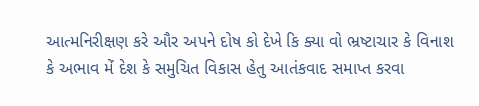આત્મનિરીક્ષણ કરે ઔર અપને દોષ કો દેખે કિ ક્યા વો ભ્રષ્ટાચાર કે વિનાશ કે અભાવ મેં દેશ કે સમુચિત વિકાસ હેતુ આતંકવાદ સમાપ્ત કરવા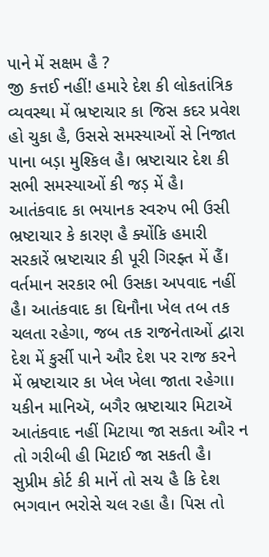પાને મેં સક્ષમ હૈ ?
જી કત્તઈ નહીં! હમારે દેશ કી લોકતાંત્રિક વ્યવસ્થા મેં ભ્રષ્ટાચાર કા જિસ કદર પ્રવેશ હો ચુકા હૈ, ઉસસે સમસ્યાઓં સે નિજાત પાના બડ઼ા મુશ્કિલ હૈ। ભ્રષ્ટાચાર દેશ કી સભી સમસ્યાઓં કી જડ઼ મેં હૈ। આતંકવાદ કા ભયાનક સ્વરુપ ભી ઉસી ભ્રષ્ટાચાર કે કારણ હૈ ક્યોંકિ હમારી સરકારેં ભ્રષ્ટાચાર કી પૂરી ગિરફ્ત મેં હૈં। વર્તમાન સરકાર ભી ઉસકા અપવાદ નહીં હૈ। આતંકવાદ કા ઘિનૌના ખેલ તબ તક ચલતા રહેગા, જબ તક રાજનેતાઓં દ્વારા દેશ મેં કુર્સી પાને ઔર દેશ પર રાજ કરને મેં ભ્રષ્ટાચાર કા ખેલ ખેલા જાતા રહેગા। યકીન માનિઍ, બગૈર ભ્રષ્ટાચાર મિટાઍ આતંકવાદ નહીં મિટાયા જા સકતા ઔર ન તો ગરીબી હી મિટાઈ જા સકતી હૈ। સુપ્રીમ કોર્ટ કી માનેં તો સચ હૈ કિ દેશ ભગવાન ભરોસે ચલ રહા હૈ। પિસ તો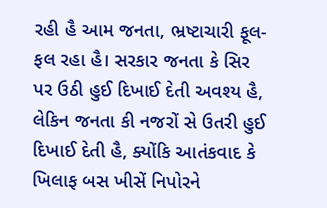રહી હૈ આમ જનતા, ભ્રષ્ટાચારી ફૂલ-ફલ રહા હૈ। સરકાર જનતા કે સિર પર ઉઠી હુઈ દિખાઈ દેતી અવશ્ય હૈ, લેકિન જનતા કી નજરોં સે ઉતરી હુઈ દિખાઈ દેતી હૈ, ક્યોંકિ આતંકવાદ કે ખિલાફ બસ ખીસેં નિપોરને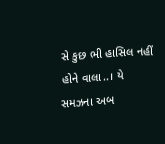સે કુછ ભી હાસિલ નહીં હોને વાલા..। યે સમઝના અબ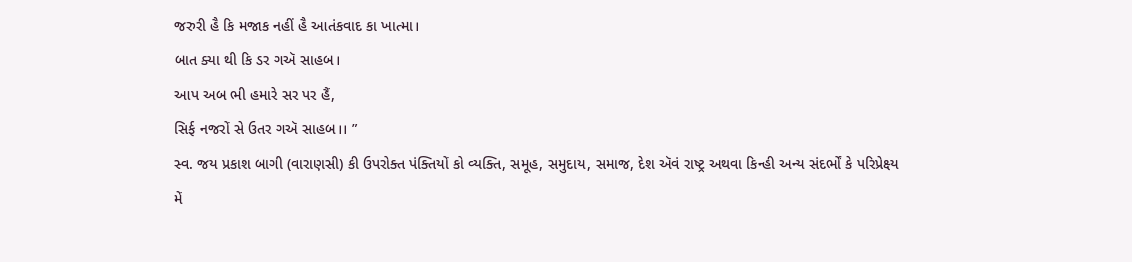જરુરી હૈ કિ મજાક નહીં હૈ આતંકવાદ કા ખાત્મા।
બાત ક્યા થી કિ ડર ગઍ સાહબ।
આપ અબ ભી હમારે સર પર હૈં,
સિર્ફ નજરોં સે ઉતર ગઍ સાહબ।। ”
સ્વ. જય પ્રકાશ બાગી (વારાણસી) કી ઉપરોક્ત પંક્તિયોં કો વ્યક્તિ, સમૂહ, સમુદાય, સમાજ, દેશ ઍવં રાષ્ટ્ર અથવા કિન્હી અન્ય સંદર્ભોં કે પરિપ્રેક્ષ્ય મેં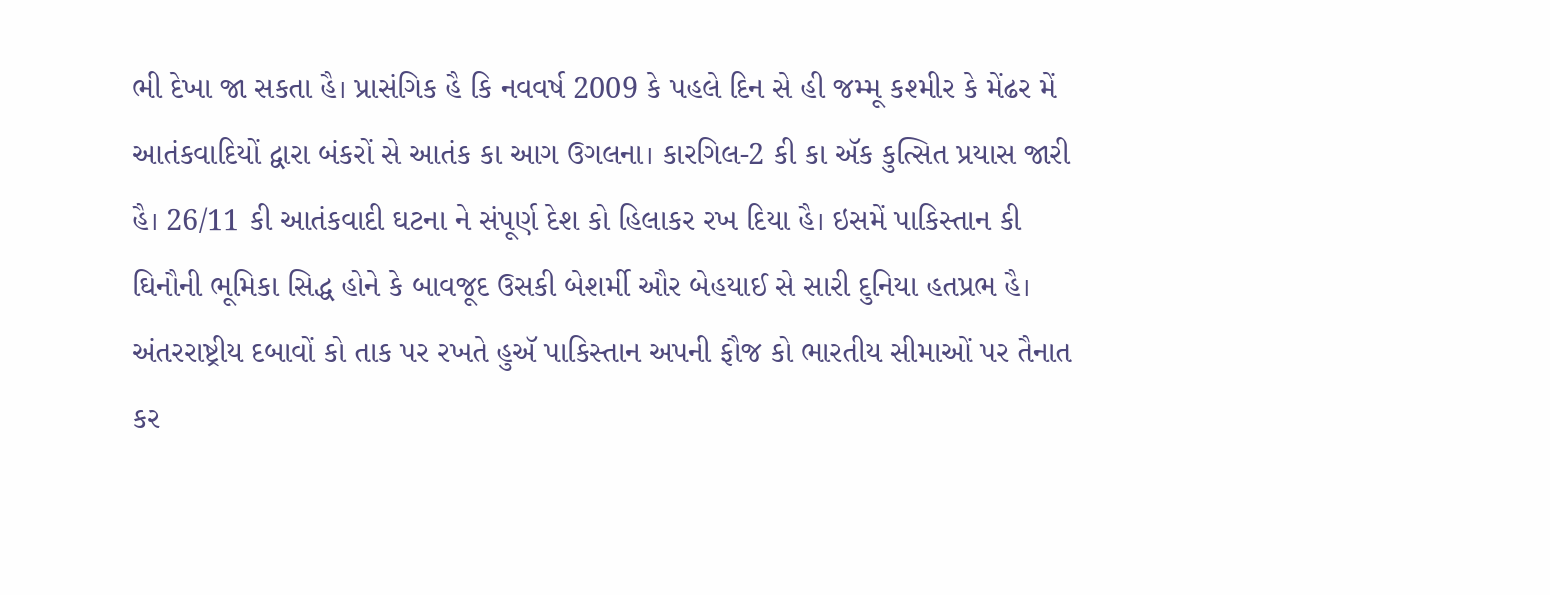ભી દેખા જા સકતા હૈ। પ્રાસંગિક હૈ કિ નવવર્ષ 2009 કે પહલે દિન સે હી જમ્મૂ કશ્મીર કે મેંઢર મેં આતંકવાદિયોં દ્વારા બંકરોં સે આતંક કા આગ ઉગલના। કારગિલ-2 કી કા ઍક કુત્સિત પ્રયાસ જારી હૈ। 26/11 કી આતંકવાદી ઘટના ને સંપૂર્ણ દેશ કો હિલાકર રખ દિયા હૈ। ઇસમેં પાકિસ્તાન કી ઘિનૌની ભૂમિકા સિદ્ધ હોને કે બાવજૂદ ઉસકી બેશર્મી ઔર બેહયાઈ સે સારી દુનિયા હતપ્રભ હૈ। અંતરરાષ્ટ્રીય દબાવોં કો તાક પર રખતે હુઍ પાકિસ્તાન અપની ફૌજ કો ભારતીય સીમાઓં પર તૈનાત કર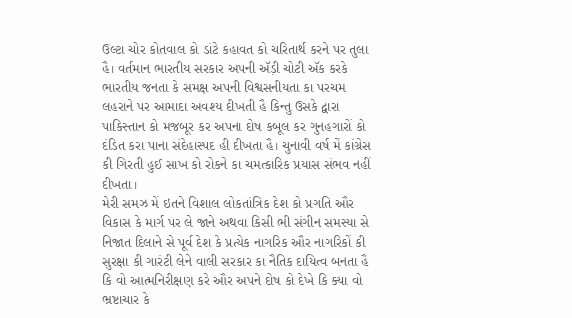ઉલ્ટા ચોર કોતવાલ કો ડાંટે કહાવત કો ચરિતાર્થ કરને પર તુલા હૈ। વર્તમાન ભારતીય સરકાર અપની ઍડ઼ી ચોટી ઍક કરકે ભારતીય જનતા કે સમક્ષ અપની વિશ્વસનીયતા કા પરચમ લહરાને પર આમાદા અવશ્ય દીખતી હૈ કિન્તુ ઉસકે દ્વારા પાકિસ્તાન કો મજબૂર કર અપના દોષ કબૂલ કર ગુનહગારોં કો દંડિત કરા પાના સંદેહાસ્પદ હી દીખતા હૈ। ચુનાવી વર્ષ મેં કાંગ્રેસ કી ગિરતી હુઈ સાખ કો રોકને કા ચમત્કારિક પ્રયાસ સંભવ નહીં દીખતા।
મેરી સમઝ મેં ઇતને વિશાલ લોકતાંત્રિક દેશ કો પ્રગતિ ઔર વિકાસ કે માર્ગ પર લે જાને અથવા કિસી ભી સંગીન સમસ્યા સે નિજાત દિલાને સે પૂર્વ દેશ કે પ્રત્યેક નાગરિક ઔર નાગરિકોં કી સુરક્ષા કી ગારંટી લેને વાલી સરકાર કા નૈતિક દાયિત્વ બનતા હૈ કિ વો આત્મનિરીક્ષણ કરે ઔર અપને દોષ કો દેખે કિ ક્યા વો ભ્રષ્ટાચાર કે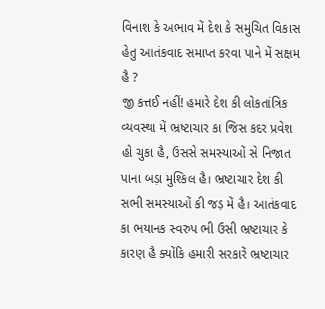વિનાશ કે અભાવ મેં દેશ કે સમુચિત વિકાસ હેતુ આતંકવાદ સમાપ્ત કરવા પાને મેં સક્ષમ હૈ ?
જી કત્તઈ નહીં! હમારે દેશ કી લોકતાંત્રિક વ્યવસ્થા મેં ભ્રષ્ટાચાર કા જિસ કદર પ્રવેશ હો ચુકા હૈ, ઉસસે સમસ્યાઓં સે નિજાત પાના બડ઼ા મુશ્કિલ હૈ। ભ્રષ્ટાચાર દેશ કી સભી સમસ્યાઓં કી જડ઼ મેં હૈ। આતંકવાદ કા ભયાનક સ્વરુપ ભી ઉસી ભ્રષ્ટાચાર કે કારણ હૈ ક્યોંકિ હમારી સરકારેં ભ્રષ્ટાચાર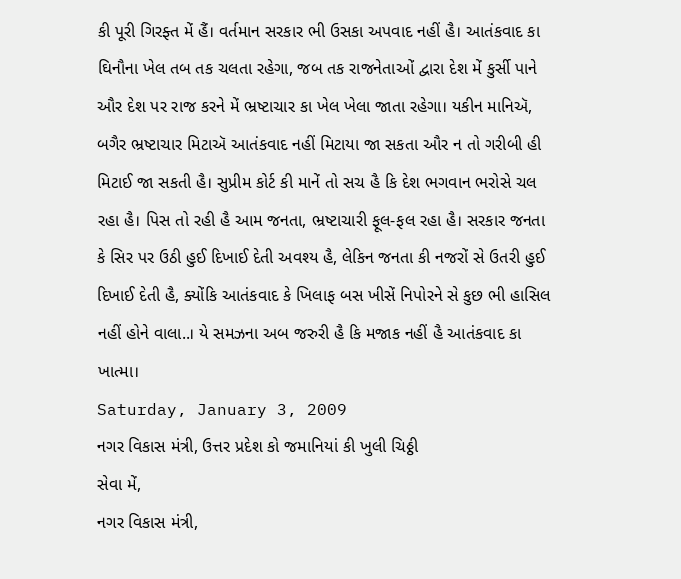કી પૂરી ગિરફ્ત મેં હૈં। વર્તમાન સરકાર ભી ઉસકા અપવાદ નહીં હૈ। આતંકવાદ કા ઘિનૌના ખેલ તબ તક ચલતા રહેગા, જબ તક રાજનેતાઓં દ્વારા દેશ મેં કુર્સી પાને ઔર દેશ પર રાજ કરને મેં ભ્રષ્ટાચાર કા ખેલ ખેલા જાતા રહેગા। યકીન માનિઍ, બગૈર ભ્રષ્ટાચાર મિટાઍ આતંકવાદ નહીં મિટાયા જા સકતા ઔર ન તો ગરીબી હી મિટાઈ જા સકતી હૈ। સુપ્રીમ કોર્ટ કી માનેં તો સચ હૈ કિ દેશ ભગવાન ભરોસે ચલ રહા હૈ। પિસ તો રહી હૈ આમ જનતા, ભ્રષ્ટાચારી ફૂલ-ફલ રહા હૈ। સરકાર જનતા કે સિર પર ઉઠી હુઈ દિખાઈ દેતી અવશ્ય હૈ, લેકિન જનતા કી નજરોં સે ઉતરી હુઈ દિખાઈ દેતી હૈ, ક્યોંકિ આતંકવાદ કે ખિલાફ બસ ખીસેં નિપોરને સે કુછ ભી હાસિલ નહીં હોને વાલા..। યે સમઝના અબ જરુરી હૈ કિ મજાક નહીં હૈ આતંકવાદ કા ખાત્મા।
Saturday, January 3, 2009
નગર વિકાસ મંત્રી, ઉત્તર પ્રદેશ કો જમાનિયાં કી ખુલી ચિઠ્ઠી
સેવા મેં,
નગર વિકાસ મંત્રી,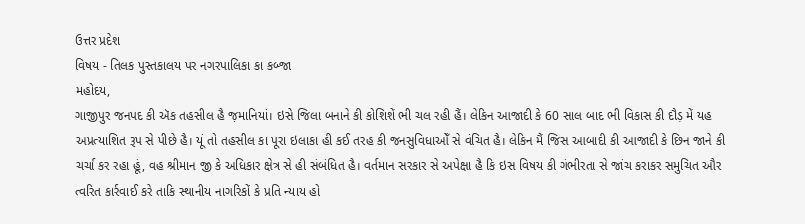ઉત્તર પ્રદેશ
વિષય - તિલક પુસ્તકાલય પર નગરપાલિકા કા કબ્જા
મહોદય,
ગાજીપુર જનપદ કી ઍક તહસીલ હૈ જ઼માનિયાં। ઇસે જિલા બનાને કી કોશિશેં ભી ચલ રહી હૈં। લેકિન આજાદી કે 60 સાલ બાદ ભી વિકાસ કી દૌડ઼ મેં યહ અપ્રત્યાશિત રૂપ સે પીછે હૈ। યૂં તો તહસીલ કા પૂરા ઇલાકા હી કઈ તરહ કી જનસુવિધાઓઁ સે વંચિત હૈ। લેકિન મૈં જિસ આબાદી કી આજાદી કે છિન જાને કી ચર્ચા કર રહા હૂં, વહ શ્રીમાન જી કે અધિકાર ક્ષેત્ર સે હી સંબંધિત હૈ। વર્તમાન સરકાર સે અપેક્ષા હૈ કિ ઇસ વિષય કી ગંભીરતા સે જાંચ કરાકર સમુચિત ઔર ત્વરિત કાર્રવાઈ કરે તાકિ સ્થાનીય નાગરિકોં કે પ્રતિ ન્યાય હો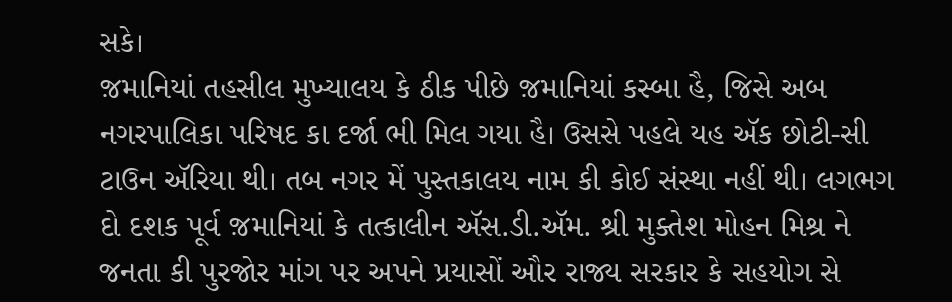સકે।
જ઼માનિયાં તહસીલ મુખ્યાલય કે ઠીક પીછે જ઼માનિયાં કસ્બા હૈ, જિસે અબ નગરપાલિકા પરિષદ કા દર્જા ભી મિલ ગયા હૈ। ઉસસે પહલે યહ ઍક છોટી-સી ટાઉન ઍરિયા થી। તબ નગર મેં પુસ્તકાલય નામ કી કોઈ સંસ્થા નહીં થી। લગભગ દો દશક પૂર્વ જ઼માનિયાં કે તત્કાલીન ઍસ.ડી.ઍમ. શ્રી મુક્તેશ મોહન મિશ્ર ને જનતા કી પુરજોર માંગ પર અપને પ્રયાસોં ઔર રાજ્ય સરકાર કે સહયોગ સે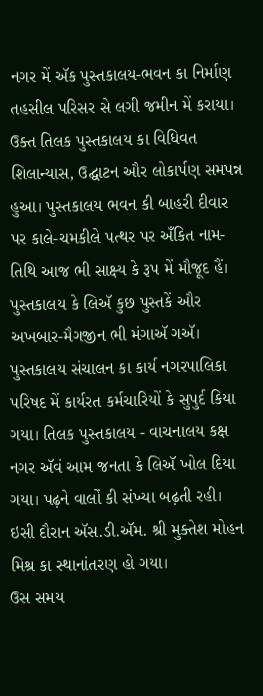નગર મેં ઍક પુસ્તકાલય-ભવન કા નિર્માણ તહસીલ પરિસર સે લગી જમીન મેં કરાયા। ઉક્ત તિલક પુસ્તકાલય કા વિધિવત શિલાન્યાસ, ઉદ્ઘાટન ઔર લોકાર્પણ સમપન્ન હુઆ। પુસ્તકાલય ભવન કી બાહરી દીવાર પર કાલે-ચમકીલે પત્થર પર અઁકિત નામ-તિથિ આજ ભી સાક્ષ્ય કે રૂપ મેં મૌજૂદ હૈં। પુસ્તકાલય કે લિઍ કુછ પુસ્તકેં ઔર અખબાર-મૈગજીન ભી મંગાઍ ગઍ। પુસ્તકાલય સંચાલન કા કાર્ય નગરપાલિકા પરિષદ મેં કાર્યરત કર્મચારિયોં કે સુપુર્દ કિયા ગયા। તિલક પુસ્તકાલય - વાચનાલય કક્ષ નગર ઍવં આમ જનતા કે લિઍ ખોલ દિયા ગયા। પઢ઼ને વાલોં કી સંખ્યા બઢ઼તી રહી। ઇસી દૌરાન ઍસ.ડી.ઍમ. શ્રી મુક્તેશ મોહન મિશ્ર કા સ્થાનાંતરણ હો ગયા।
ઉસ સમય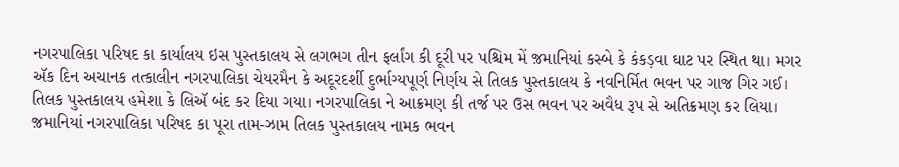નગરપાલિકા પરિષદ કા કાર્યાલય ઇસ પુસ્તકાલય સે લગભગ તીન ફર્લાંગ કી દૂરી પર પશ્ચિમ મેં જ઼માનિયાં કસ્બે કે કંકડ઼વા ઘાટ પર સ્થિત થા। મગર ઍક દિન અચાનક તત્કાલીન નગરપાલિકા ચેયરમૈન કે અદૂરદર્શી દુર્ભાગ્યપૂર્ણ નિર્ણય સે તિલક પુસ્તકાલય કે નવનિર્મિત ભવન પર ગાજ ગિર ગઈ। તિલક પુસ્તકાલય હમેશા કે લિઍ બંદ કર દિયા ગયા। નગરપાલિકા ને આક્રમણ કી તર્જ પર ઉસ ભવન પર અવૈધ રૂપ સે અતિક્રમણ કર લિયા। જ઼માનિયાં નગરપાલિકા પરિષદ કા પૂરા તામ-ઝામ તિલક પુસ્તકાલય નામક ભવન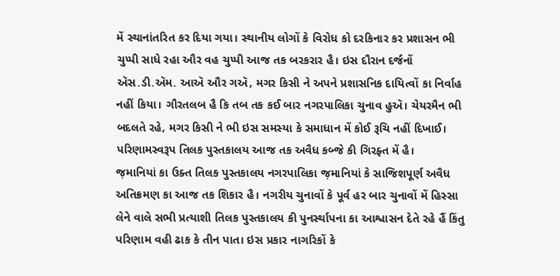મેં સ્થાનાંતરિત કર દિયા ગયા। સ્થાનીય લોગોં કે વિરોધ કો દરકિનાર કર પ્રશાસન ભી ચુપ્પી સાધે રહા ઔર વહ ચુપ્પી આજ તક બરકરાર હૈ। ઇસ દૌરાન દર્જનોં ઍસ.ડી.ઍમ. આઍ ઔર ગઍ, મગર કિસી ને અપને પ્રશાસનિક દાયિત્વોં કા નિર્વાહ નહીં કિયા। ગૌરતલબ હૈ કિ તબ તક કઈ બાર નગરપાલિકા ચુનાવ હુઍ। ચેયરમૈન ભી બદલતે રહે, મગર કિસી ને ભી ઇસ સમસ્યા કે સમાધાન મેં કોઈ રૂચિ નહીં દિખાઈ। પરિણામસ્વરૂપ તિલક પુસ્તકાલય આજ તક અવૈધ કબ્જે કી ગિરફ્ત મેં હૈ।
જ઼માનિયાં કા ઉક્ત તિલક પુસ્તકાલય નગરપાલિકા જ઼માનિયાં કે સાજિશપૂર્ણ અવૈધ અતિક્રમણ કા આજ તક શિકાર હૈ। નગરીય ચુનાવોં કે પૂર્વ હર બાર ચુનાવોં મેં હિસ્સા લેને વાલે સભી પ્રત્યાશી તિલક પુસ્તકાલય કી પુનર્સ્થાપના કા આશ્વાસન દેતે રહે હૈં કિંતુ પરિણામ વહી ઢાક કે તીન પાત। ઇસ પ્રકાર નાગરિકોં કે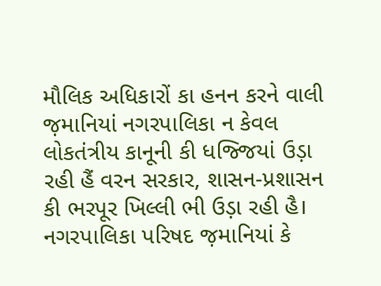મૌલિક અધિકારોં કા હનન કરને વાલી જ઼માનિયાં નગરપાલિકા ન કેવલ લોકતંત્રીય કાનૂની કી ધજ્જિયાં ઉડ઼ા રહી હૈં વરન સરકાર, શાસન-પ્રશાસન કી ભરપૂર ખિલ્લી ભી ઉડ઼ા રહી હૈ। નગરપાલિકા પરિષદ જ઼માનિયાં કે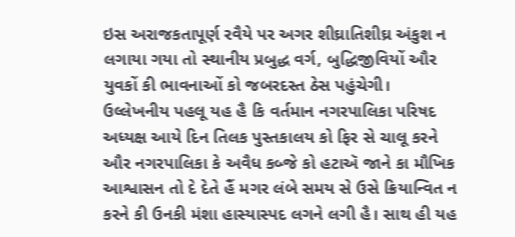ઇસ અરાજકતાપૂર્ણ રવૈયે પર અગર શીઘ્રાતિશીઘ્ર અંકુશ ન લગાયા ગયા તો સ્થાનીય પ્રબુદ્ધ વર્ગ, બુદ્ધિજીવિયોં ઔર યુવકોં કી ભાવનાઓં કો જબરદસ્ત ઠેસ પહુંચેગી। ઉલ્લેખનીય પહલૂ યહ હૈ કિ વર્તમાન નગરપાલિકા પરિષદ અધ્યક્ષ આયે દિન તિલક પુસ્તકાલય કો ફિર સે ચાલૂ કરને ઔર નગરપાલિકા કે અવૈધ કબ્જે કો હટાઍ જાને કા મૌખિક આશ્વાસન તો દે દેતે હૈં મગર લંબે સમય સે ઉસે ક્રિયાન્વિત ન કરને કી ઉનકી મંશા હાસ્યાસ્પદ લગને લગી હૈ। સાથ હી યહ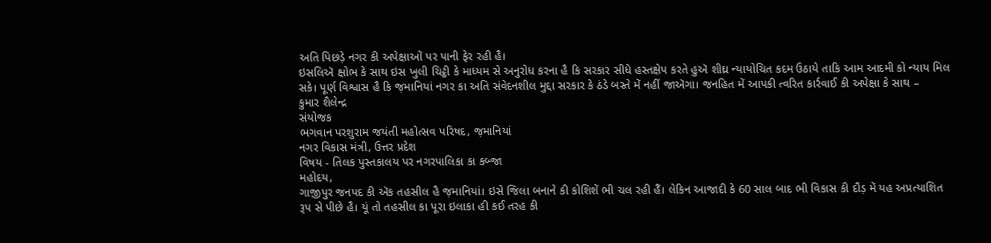અતિ પિછડ઼ે નગર કી અપેક્ષાઓં પર પાની ફેર રહી હૈ।
ઇસલિઍ ક્ષોભ કે સાથ ઇસ ખુલી ચિટ્ઠી કે માધ્યમ સે અનુરોધ કરના હૈ કિ સરકાર સીધે હસ્તક્ષેપ કરતે હુઍ શીઘ્ર ન્યાયોચિત કદમ ઉઠાયે તાકિ આમ આદમી કો ન્યાય મિલ સકે। પૂર્ણ વિશ્વાસ હૈ કિ જ઼માનિયાં નગર કા અતિ સંવેદનશીલ મુદ્દા સરકાર કે ઠંડે બસ્તે મેં નહીં જાઍગા। જનહિત મેં આપકી ત્વરિત કાર્રવાઈ કી અપેક્ષા કે સાથ –
કુમાર શૈલેન્દ્ર
સંયોજક
ભગવાન પરશુરામ જયંતી મહોત્સવ પરિષદ, જ઼માનિયાં
નગર વિકાસ મંત્રી, ઉત્તર પ્રદેશ
વિષય - તિલક પુસ્તકાલય પર નગરપાલિકા કા કબ્જા
મહોદય,
ગાજીપુર જનપદ કી ઍક તહસીલ હૈ જ઼માનિયાં। ઇસે જિલા બનાને કી કોશિશેં ભી ચલ રહી હૈં। લેકિન આજાદી કે 60 સાલ બાદ ભી વિકાસ કી દૌડ઼ મેં યહ અપ્રત્યાશિત રૂપ સે પીછે હૈ। યૂં તો તહસીલ કા પૂરા ઇલાકા હી કઈ તરહ કી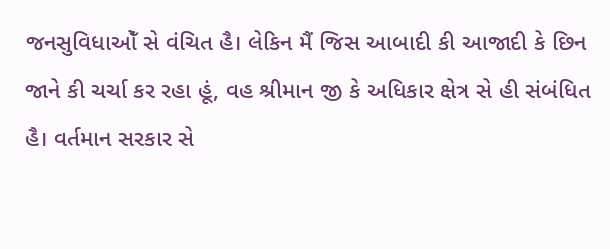જનસુવિધાઓઁ સે વંચિત હૈ। લેકિન મૈં જિસ આબાદી કી આજાદી કે છિન જાને કી ચર્ચા કર રહા હૂં, વહ શ્રીમાન જી કે અધિકાર ક્ષેત્ર સે હી સંબંધિત હૈ। વર્તમાન સરકાર સે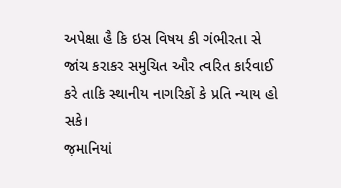અપેક્ષા હૈ કિ ઇસ વિષય કી ગંભીરતા સે જાંચ કરાકર સમુચિત ઔર ત્વરિત કાર્રવાઈ કરે તાકિ સ્થાનીય નાગરિકોં કે પ્રતિ ન્યાય હો સકે।
જ઼માનિયાં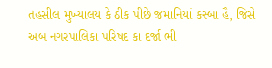તહસીલ મુખ્યાલય કે ઠીક પીછે જ઼માનિયાં કસ્બા હૈ, જિસે અબ નગરપાલિકા પરિષદ કા દર્જા ભી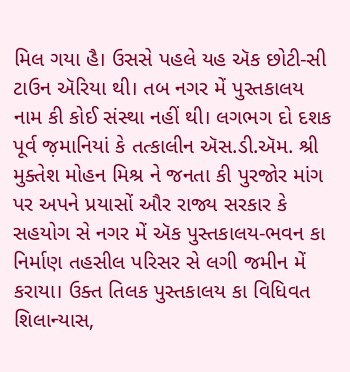મિલ ગયા હૈ। ઉસસે પહલે યહ ઍક છોટી-સી ટાઉન ઍરિયા થી। તબ નગર મેં પુસ્તકાલય નામ કી કોઈ સંસ્થા નહીં થી। લગભગ દો દશક પૂર્વ જ઼માનિયાં કે તત્કાલીન ઍસ.ડી.ઍમ. શ્રી મુક્તેશ મોહન મિશ્ર ને જનતા કી પુરજોર માંગ પર અપને પ્રયાસોં ઔર રાજ્ય સરકાર કે સહયોગ સે નગર મેં ઍક પુસ્તકાલય-ભવન કા નિર્માણ તહસીલ પરિસર સે લગી જમીન મેં કરાયા। ઉક્ત તિલક પુસ્તકાલય કા વિધિવત શિલાન્યાસ,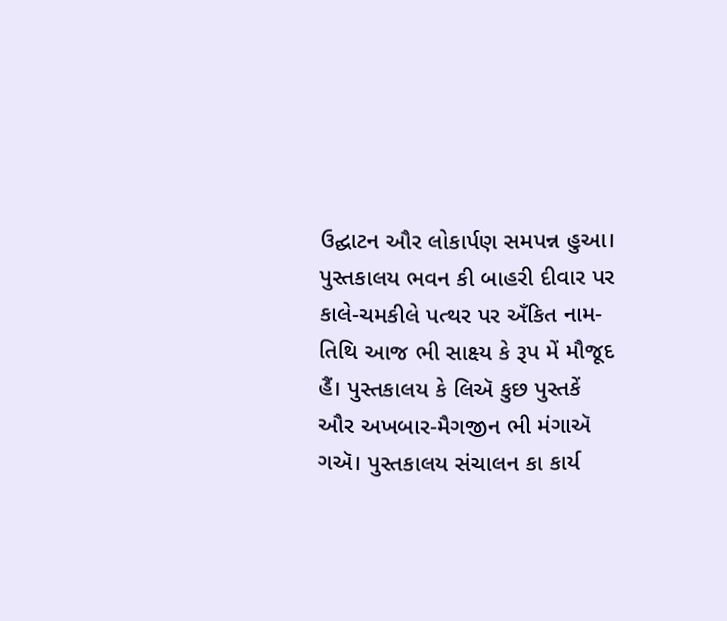ઉદ્ઘાટન ઔર લોકાર્પણ સમપન્ન હુઆ। પુસ્તકાલય ભવન કી બાહરી દીવાર પર કાલે-ચમકીલે પત્થર પર અઁકિત નામ-તિથિ આજ ભી સાક્ષ્ય કે રૂપ મેં મૌજૂદ હૈં। પુસ્તકાલય કે લિઍ કુછ પુસ્તકેં ઔર અખબાર-મૈગજીન ભી મંગાઍ ગઍ। પુસ્તકાલય સંચાલન કા કાર્ય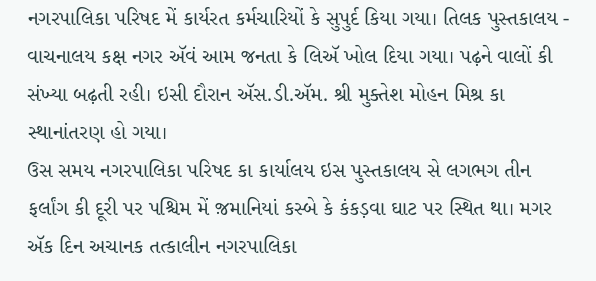નગરપાલિકા પરિષદ મેં કાર્યરત કર્મચારિયોં કે સુપુર્દ કિયા ગયા। તિલક પુસ્તકાલય - વાચનાલય કક્ષ નગર ઍવં આમ જનતા કે લિઍ ખોલ દિયા ગયા। પઢ઼ને વાલોં કી સંખ્યા બઢ઼તી રહી। ઇસી દૌરાન ઍસ.ડી.ઍમ. શ્રી મુક્તેશ મોહન મિશ્ર કા સ્થાનાંતરણ હો ગયા।
ઉસ સમય નગરપાલિકા પરિષદ કા કાર્યાલય ઇસ પુસ્તકાલય સે લગભગ તીન ફર્લાંગ કી દૂરી પર પશ્ચિમ મેં જ઼માનિયાં કસ્બે કે કંકડ઼વા ઘાટ પર સ્થિત થા। મગર ઍક દિન અચાનક તત્કાલીન નગરપાલિકા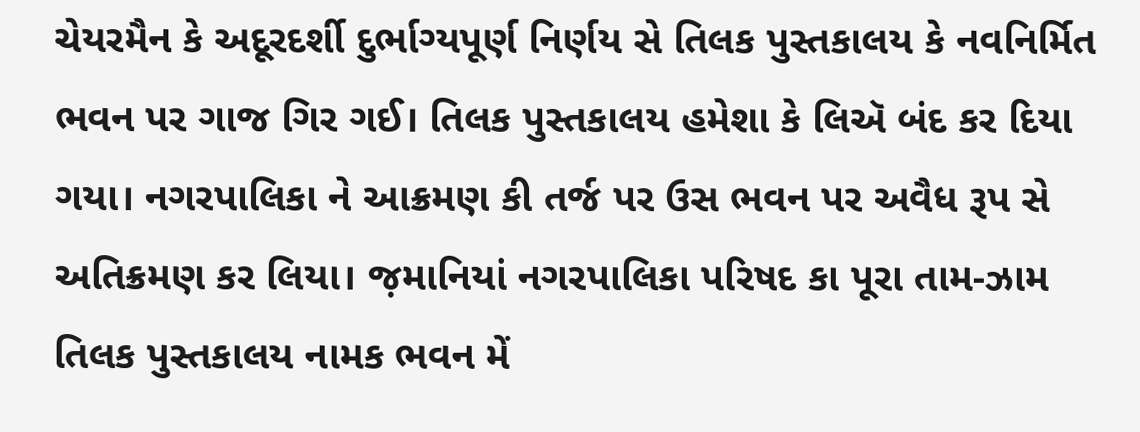ચેયરમૈન કે અદૂરદર્શી દુર્ભાગ્યપૂર્ણ નિર્ણય સે તિલક પુસ્તકાલય કે નવનિર્મિત ભવન પર ગાજ ગિર ગઈ। તિલક પુસ્તકાલય હમેશા કે લિઍ બંદ કર દિયા ગયા। નગરપાલિકા ને આક્રમણ કી તર્જ પર ઉસ ભવન પર અવૈધ રૂપ સે અતિક્રમણ કર લિયા। જ઼માનિયાં નગરપાલિકા પરિષદ કા પૂરા તામ-ઝામ તિલક પુસ્તકાલય નામક ભવન મેં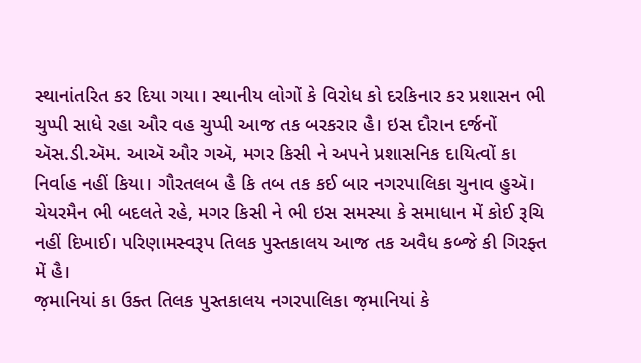સ્થાનાંતરિત કર દિયા ગયા। સ્થાનીય લોગોં કે વિરોધ કો દરકિનાર કર પ્રશાસન ભી ચુપ્પી સાધે રહા ઔર વહ ચુપ્પી આજ તક બરકરાર હૈ। ઇસ દૌરાન દર્જનોં ઍસ.ડી.ઍમ. આઍ ઔર ગઍ, મગર કિસી ને અપને પ્રશાસનિક દાયિત્વોં કા નિર્વાહ નહીં કિયા। ગૌરતલબ હૈ કિ તબ તક કઈ બાર નગરપાલિકા ચુનાવ હુઍ। ચેયરમૈન ભી બદલતે રહે, મગર કિસી ને ભી ઇસ સમસ્યા કે સમાધાન મેં કોઈ રૂચિ નહીં દિખાઈ। પરિણામસ્વરૂપ તિલક પુસ્તકાલય આજ તક અવૈધ કબ્જે કી ગિરફ્ત મેં હૈ।
જ઼માનિયાં કા ઉક્ત તિલક પુસ્તકાલય નગરપાલિકા જ઼માનિયાં કે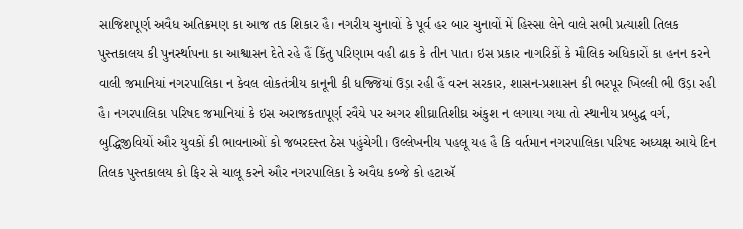સાજિશપૂર્ણ અવૈધ અતિક્રમણ કા આજ તક શિકાર હૈ। નગરીય ચુનાવોં કે પૂર્વ હર બાર ચુનાવોં મેં હિસ્સા લેને વાલે સભી પ્રત્યાશી તિલક પુસ્તકાલય કી પુનર્સ્થાપના કા આશ્વાસન દેતે રહે હૈં કિંતુ પરિણામ વહી ઢાક કે તીન પાત। ઇસ પ્રકાર નાગરિકોં કે મૌલિક અધિકારોં કા હનન કરને વાલી જ઼માનિયાં નગરપાલિકા ન કેવલ લોકતંત્રીય કાનૂની કી ધજ્જિયાં ઉડ઼ા રહી હૈં વરન સરકાર, શાસન-પ્રશાસન કી ભરપૂર ખિલ્લી ભી ઉડ઼ા રહી હૈ। નગરપાલિકા પરિષદ જ઼માનિયાં કે ઇસ અરાજકતાપૂર્ણ રવૈયે પર અગર શીઘ્રાતિશીઘ્ર અંકુશ ન લગાયા ગયા તો સ્થાનીય પ્રબુદ્ધ વર્ગ, બુદ્ધિજીવિયોં ઔર યુવકોં કી ભાવનાઓં કો જબરદસ્ત ઠેસ પહુંચેગી। ઉલ્લેખનીય પહલૂ યહ હૈ કિ વર્તમાન નગરપાલિકા પરિષદ અધ્યક્ષ આયે દિન તિલક પુસ્તકાલય કો ફિર સે ચાલૂ કરને ઔર નગરપાલિકા કે અવૈધ કબ્જે કો હટાઍ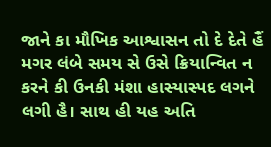જાને કા મૌખિક આશ્વાસન તો દે દેતે હૈં મગર લંબે સમય સે ઉસે ક્રિયાન્વિત ન કરને કી ઉનકી મંશા હાસ્યાસ્પદ લગને લગી હૈ। સાથ હી યહ અતિ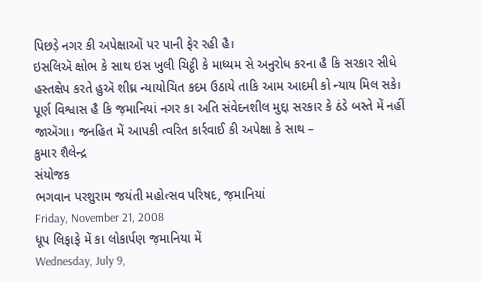પિછડ઼ે નગર કી અપેક્ષાઓં પર પાની ફેર રહી હૈ।
ઇસલિઍ ક્ષોભ કે સાથ ઇસ ખુલી ચિટ્ઠી કે માધ્યમ સે અનુરોધ કરના હૈ કિ સરકાર સીધે હસ્તક્ષેપ કરતે હુઍ શીઘ્ર ન્યાયોચિત કદમ ઉઠાયે તાકિ આમ આદમી કો ન્યાય મિલ સકે। પૂર્ણ વિશ્વાસ હૈ કિ જ઼માનિયાં નગર કા અતિ સંવેદનશીલ મુદ્દા સરકાર કે ઠંડે બસ્તે મેં નહીં જાઍગા। જનહિત મેં આપકી ત્વરિત કાર્રવાઈ કી અપેક્ષા કે સાથ –
કુમાર શૈલેન્દ્ર
સંયોજક
ભગવાન પરશુરામ જયંતી મહોત્સવ પરિષદ, જ઼માનિયાં
Friday, November 21, 2008
ધૂપ લિફાફે મેં કા લોકાર્પણ જ઼માનિયા મેં
Wednesday, July 9,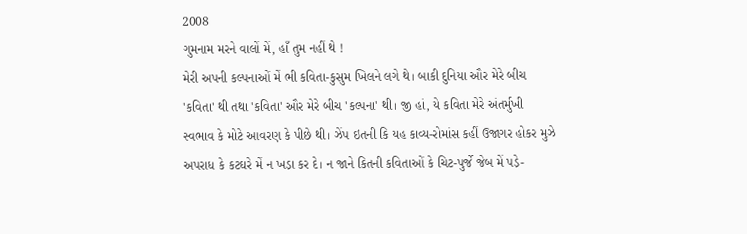2008
ગુમનામ મરને વાલોં મેં, હાઁ તુમ નહીં થે !
મેરી અપની કલ્પનાઓં મેં ભી કવિતા-કુસુમ ખિલને લગે થે। બાકી દુનિયા ઔર મેરે બીચ 'કવિતા' થી તથા 'કવિતા' ઔર મેરે બીચ 'કલ્પના' થી। જી હાં, યે કવિતા મેરે અંતર્મુખી સ્વભાવ કે મોટે આવરણ કે પીછે થી। ઝેંપ ઇતની કિ યહ કાવ્ય-રોમાંસ કહીં ઉજાગર હોકર મુઝે અપરાધ કે કટઘરે મેં ન ખડ઼ા કર દે। ન જાને કિતની કવિતાઓં કે ચિટ-પુર્જે જેબ મેં પડ઼ે-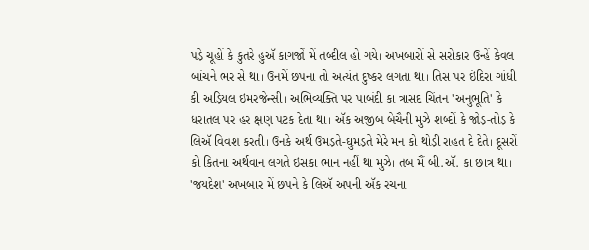પડ઼ે ચૂહોં કે કુતરે હુઍ કાગજોં મેં તબ્દીલ હો ગયે। અખબારોં સે સરોકાર ઉન્હેં કેવલ બાંચને ભર સે થા। ઉનમેં છપના તો અત્યંત દુષ્કર લગતા થા। તિસ પર ઇંદિરા ગાંધી કી અ઼ડ઼િયલ ઇમરજેન્સી। અભિવ્યક્તિ પર પાબંદી કા ત્રાસદ ચિંતન 'અનુભૂતિ' કે ધરાતલ પર હર ક્ષણ પટક દેતા થા। ઍક અજીબ બેચૈની મુઝે શબ્દોં કે જોડ઼-તોડ઼ કે લિઍ વિવશ કરતી। ઉનકે અર્થ ઉમડ઼તે-ઘુમડ઼તે મેરે મન કો થોડ઼ી રાહત દે દેતે। દૂસરોં કો કિતના અર્થવાન લગતે ઇસકા ભાન નહીં થા મુઝે। તબ મૈં બી.ઍ. કા છાત્ર થા। 'જયદેશ' અખબાર મેં છપને કે લિઍ અપની ઍક રચના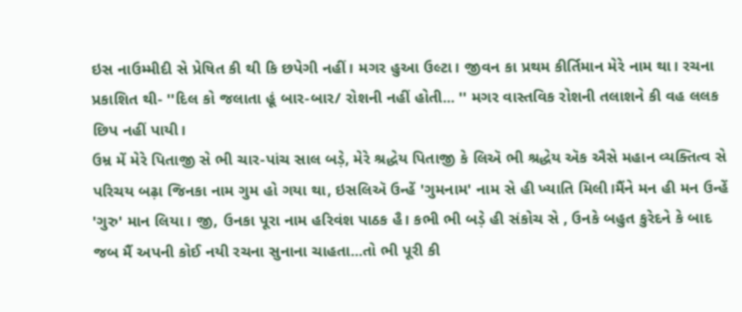ઇસ નાઉમ્મીદી સે પ્રેષિત કી થી કિ છપેગી નહીં। મગર હુઆ ઉલ્ટા। જીવન કા પ્રથમ કીર્તિમાન મેરે નામ થા। રચના પ્રકાશિત થી- ''દિલ કો જલાતા હૂં બાર-બાર/ રોશની નહીં હોતી... '' મગર વાસ્તવિક રોશની તલાશને કી વહ લલક છિપ નહીં પાયી।
ઉમ્ર મેં મેરે પિતાજી સે ભી ચાર-પાંચ સાલ બડ઼ે, મેરે શ્રદ્ધેય પિતાજી કે લિઍ ભી શ્રદ્ધેય ઍક ઐસે મહાન વ્યક્તિત્વ સે પરિચય બઢ઼ા જિનકા નામ ગુમ હો ગયા થા, ઇસલિઍ ઉન્હેં 'ગુમનામ' નામ સે હી ખ્યાતિ મિલી।મૈંને મન હી મન ઉન્હેં 'ગુરુ' માન લિયા। જી, ઉનકા પૂરા નામ હરિવંશ પાઠક હૈ। કભી ભી બડ઼ે હી સંકોચ સે , ઉનકે બહુત કુરેદને કે બાદ જબ મૈં અપની કોઈ નયી રચના સુનાના ચાહતા...તો ભી પૂરી કી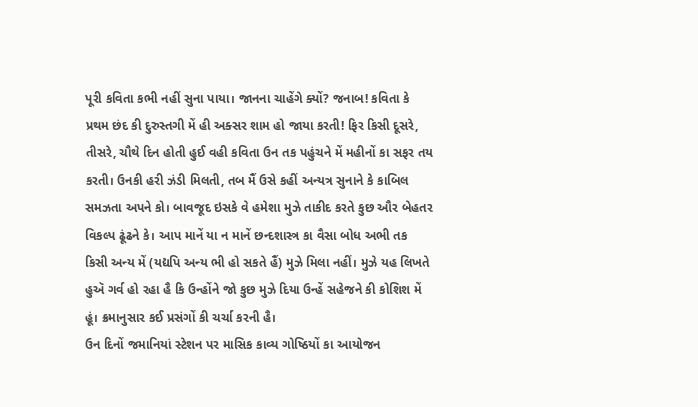પૂરી કવિતા કભી નહીં સુના પાયા। જાનના ચાહેંગે ક્યોં? જનાબ! કવિતા કે પ્રથમ છંદ કી દુરુસ્તગી મેં હી અક્સર શામ હો જાયા કરતી! ફિર કિસી દૂસરે, તીસરે, ચૌથે દિન હોતી હુઈ વહી કવિતા ઉન તક પહુંચને મેં મહીનોં કા સફર તય કરતી। ઉનકી હરી ઝંડી મિલતી, તબ મૈં ઉસે કહીં અન્યત્ર સુનાને કે કાબિલ સમઝતા અપને કો। બાવજૂદ ઇસકે વે હમેશા મુઝે તાકીદ કરતે કુછ ઔર બેહતર વિકલ્પ ઢૂંઢને કે। આપ માનેં યા ન માનેં છન્દશાસ્ત્ર કા વૈસા બોધ અભી તક કિસી અન્ય મેં (યદ્યપિ અન્ય ભી હો સકતે હૈં) મુઝે મિલા નહીં। મુઝે યહ લિખતે હુઍ ગર્વ હો રહા હૈ કિ ઉન્હોંને જો કુછ મુઝે દિયા ઉન્હેં સહેજને કી કોશિશ મેં હૂં। ક્રમાનુસાર કઈ પ્રસંગોં કી ચર્ચા કરની હૈ।
ઉન દિનોં જમાનિયાં સ્ટેશન પર માસિક કાવ્ય ગોષ્ઠિયોં કા આયોજન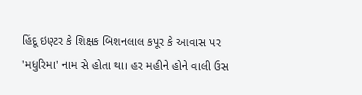હિંદૂ ઇણ્ટર કે શિક્ષક બિશનલાલ કપૂર કે આવાસ પર 'મધુરિમા' નામ સે હોતા થા। હર મહીને હોને વાલી ઉસ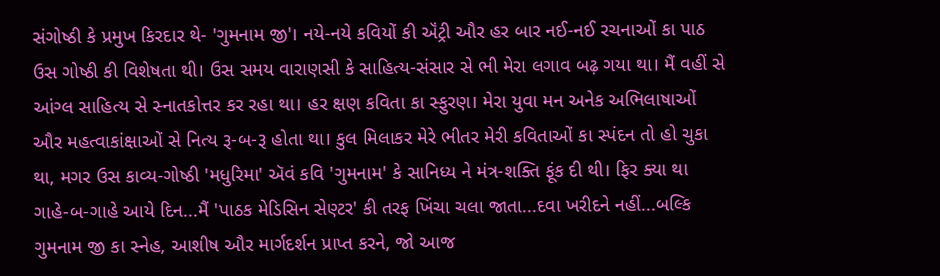સંગોષ્ઠી કે પ્રમુખ કિરદાર થે- 'ગુમનામ જી'। નયે-નયે કવિયોં કી ઍંટ્રી ઔર હર બાર નઈ-નઈ રચનાઓં કા પાઠ ઉસ ગોષ્ઠી કી વિશેષતા થી। ઉસ સમય વારાણસી કે સાહિત્ય-સંસાર સે ભી મેરા લગાવ બઢ઼ ગયા થા। મૈં વહીં સે આંગ્લ સાહિત્ય સે સ્નાતકોત્તર કર રહા થા। હર ક્ષણ કવિતા કા સ્ફુરણ। મેરા યુવા મન અનેક અભિલાષાઓં ઔર મહત્વાકાંક્ષાઓં સે નિત્ય રૂ-બ-રૂ હોતા થા। કુલ મિલાકર મેરે ભીતર મેરી કવિતાઓં કા સ્પંદન તો હો ચુકા થા, મગર ઉસ કાવ્ય-ગોષ્ઠી 'મધુરિમા' ઍવં કવિ 'ગુમનામ' કે સાનિધ્ય ને મંત્ર-શક્તિ ફૂંક દી થી। ફિર ક્યા થા ગાહે-બ-ગાહે આયે દિન...મૈં 'પાઠક મેડિસિન સેણ્ટર' કી તરફ ખિંચા ચલા જાતા...દવા ખરીદને નહીં...બલ્કિ ગુમનામ જી કા સ્નેહ, આશીષ ઔર માર્ગદર્શન પ્રાપ્ત કરને, જો આજ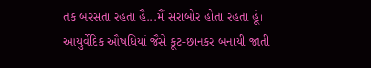તક બરસતા રહતા હૈ...મૈં સરાબોર હોતા રહતા હૂં। આયુર્વેદિક ઔષધિયાં જૈસે કૂટ-છાનકર બનાયી જાતી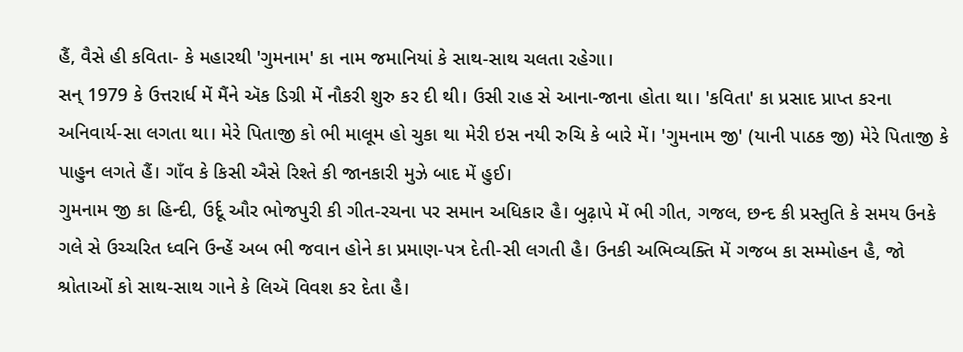હૈં, વૈસે હી કવિતા- કે મહારથી 'ગુમનામ' કા નામ જમાનિયાં કે સાથ-સાથ ચલતા રહેગા।
સન્ 1979 કે ઉત્તરાર્ધ મેં મૈંને ઍક ડિગ્રી મેં નૌકરી શુરુ કર દી થી। ઉસી રાહ સે આના-જાના હોતા થા। 'કવિતા' કા પ્રસાદ પ્રાપ્ત કરના અનિવાર્ય-સા લગતા થા। મેરે પિતાજી કો ભી માલૂમ હો ચુકા થા મેરી ઇસ નયી રુચિ કે બારે મેં। 'ગુમનામ જી' (યાની પાઠક જી) મેરે પિતાજી કે પાહુન લગતે હૈં। ગાઁવ કે કિસી ઐસે રિશ્તે કી જાનકારી મુઝે બાદ મેં હુઈ।
ગુમનામ જી કા હિન્દી, ઉર્દૂ ઔર ભોજપુરી કી ગીત-રચના પર સમાન અધિકાર હૈ। બુઢ઼ાપે મેં ભી ગીત, ગજલ, છન્દ કી પ્રસ્તુતિ કે સમય ઉનકે ગલે સે ઉચ્ચરિત ધ્વનિ ઉન્હેં અબ ભી જવાન હોને કા પ્રમાણ-પત્ર દેતી-સી લગતી હૈ। ઉનકી અભિવ્યક્તિ મેં ગજબ કા સમ્મોહન હૈ, જો શ્રોતાઓં કો સાથ-સાથ ગાને કે લિઍ વિવશ કર દેતા હૈ।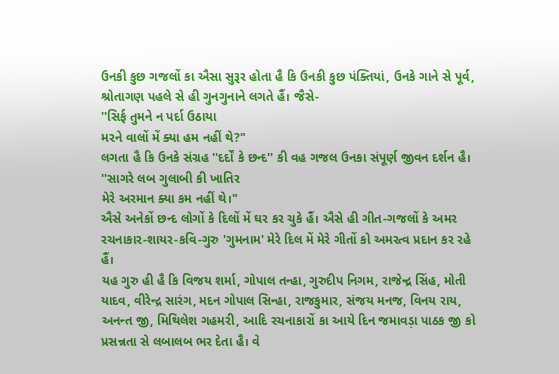ઉનકી કુછ ગજલોં કા ઐસા સુરૂર હોતા હૈ કિ ઉનકી કુછ પંક્તિયાં, ઉનકે ગાને સે પૂર્વ, શ્રોતાગણ પહલે સે હી ગુનગુનાને લગતે હૈં। જૈસે-
''સિર્ફ તુમને ન પર્દા ઉઠાયા
મરને વાલોં મેં ક્યા હમ નહીં થે?"
લગતા હૈ કિ ઉનકે સંગ્રહ ''દર્દોં કે છન્દ'' કી વહ ગજલ ઉનકા સંપૂર્ણ જીવન દર્શન હૈ।
''સાગરે લબ ગુલાબી કી ખાતિર
મેરે અરમાન ક્યા કમ નહીં થે।"
ઐસે અનેકોં છન્દ લોગોં કે દિલોં મેં ઘર કર ચુકે હૈં। ઐસે હી ગીત-ગજલોં કે અમર રચનાકાર-શાયર-કવિ-ગુરુ 'ગુમનામ' મેરે દિલ મેં મેરે ગીતોં કો અમરત્વ પ્રદાન કર રહે હૈં।
યહ ગુરુ હી હૈ કિ વિજય શર્મા, ગોપાલ તન્હા, ગુરુદીપ નિગમ, રાજેન્દ્ર સિંહ, મોતી યાદવ, વીરેન્દ્ર સારંગ, મદન ગોપાલ સિન્હા, રાજકુમાર, સંજય મનજ, વિનય રાય, અનન્ત જી, મિથિલેશ ગહમરી, આદિ રચનાકારોં કા આયે દિન જમાવડ઼ા પાઠક જી કો પ્રસન્નતા સે લબાલબ ભર દેતા હૈ। વે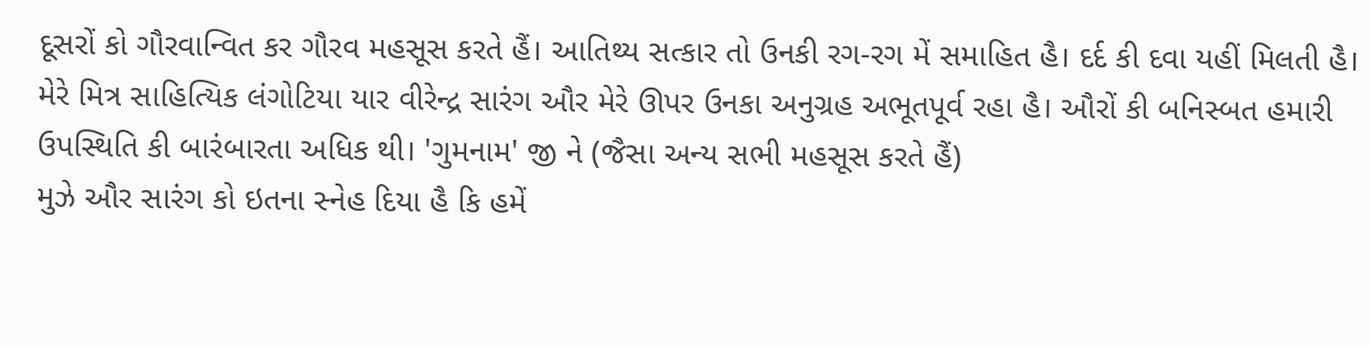દૂસરોં કો ગૌરવાન્વિત કર ગૌરવ મહસૂસ કરતે હૈં। આતિથ્ય સત્કાર તો ઉનકી રગ-રગ મેં સમાહિત હૈ। દર્દ કી દવા યહીં મિલતી હૈ।
મેરે મિત્ર સાહિત્યિક લંગોટિયા યાર વીરેન્દ્ર સારંગ ઔર મેરે ઊપર ઉનકા અનુગ્રહ અભૂતપૂર્વ રહા હૈ। ઔરોં કી બનિસ્બત હમારી ઉપસ્થિતિ કી બારંબારતા અધિક થી। 'ગુમનામ' જી ને (જૈસા અન્ય સભી મહસૂસ કરતે હૈં)
મુઝે ઔર સારંગ કો ઇતના સ્નેહ દિયા હૈ કિ હમેં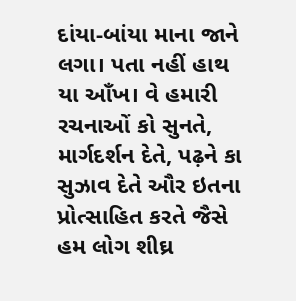દાંયા-બાંયા માના જાને લગા। પતા નહીં હાથ યા આઁખ। વે હમારી રચનાઓં કો સુનતે, માર્ગદર્શન દેતે, પઢ઼ને કા સુઝાવ દેતે ઔર ઇતના પ્રોત્સાહિત કરતે જૈસે હમ લોગ શીઘ્ર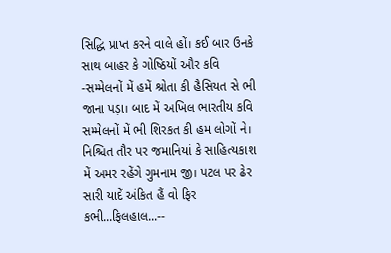સિદ્ધિ પ્રાપ્ત કરને વાલે હોં। કઈ બાર ઉનકે સાથ બાહર કે ગોષ્ઠિયોં ઔર કવિ -સમ્મેલનોં મેં હમેં શ્રોતા કી હૈસિયત સે ભી જાના પડ઼ા। બાદ મેં અખિલ ભારતીય કવિ સમ્મેલનોં મેં ભી શિરકત કી હમ લોગોં ને। નિશ્ચિત તૌર પર જમાનિયાં કે સાહિત્યકાશ મેં અમર રહેંગે ગુમનામ જી। પટલ પર ઢેર સારી યાદેં અંકિત હૈં વો ફિર કભી...ફિલહાલ...--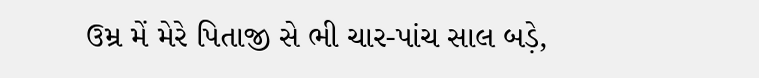ઉમ્ર મેં મેરે પિતાજી સે ભી ચાર-પાંચ સાલ બડ઼ે,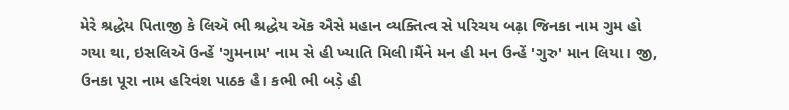મેરે શ્રદ્ધેય પિતાજી કે લિઍ ભી શ્રદ્ધેય ઍક ઐસે મહાન વ્યક્તિત્વ સે પરિચય બઢ઼ા જિનકા નામ ગુમ હો ગયા થા, ઇસલિઍ ઉન્હેં 'ગુમનામ' નામ સે હી ખ્યાતિ મિલી।મૈંને મન હી મન ઉન્હેં 'ગુરુ' માન લિયા। જી, ઉનકા પૂરા નામ હરિવંશ પાઠક હૈ। કભી ભી બડ઼ે હી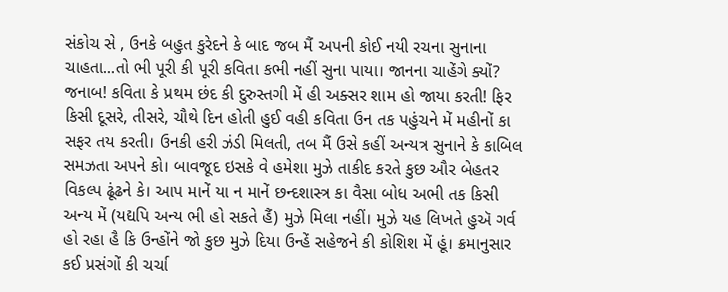સંકોચ સે , ઉનકે બહુત કુરેદને કે બાદ જબ મૈં અપની કોઈ નયી રચના સુનાના ચાહતા...તો ભી પૂરી કી પૂરી કવિતા કભી નહીં સુના પાયા। જાનના ચાહેંગે ક્યોં? જનાબ! કવિતા કે પ્રથમ છંદ કી દુરુસ્તગી મેં હી અક્સર શામ હો જાયા કરતી! ફિર કિસી દૂસરે, તીસરે, ચૌથે દિન હોતી હુઈ વહી કવિતા ઉન તક પહુંચને મેં મહીનોં કા સફર તય કરતી। ઉનકી હરી ઝંડી મિલતી, તબ મૈં ઉસે કહીં અન્યત્ર સુનાને કે કાબિલ સમઝતા અપને કો। બાવજૂદ ઇસકે વે હમેશા મુઝે તાકીદ કરતે કુછ ઔર બેહતર વિકલ્પ ઢૂંઢને કે। આપ માનેં યા ન માનેં છન્દશાસ્ત્ર કા વૈસા બોધ અભી તક કિસી અન્ય મેં (યદ્યપિ અન્ય ભી હો સકતે હૈં) મુઝે મિલા નહીં। મુઝે યહ લિખતે હુઍ ગર્વ હો રહા હૈ કિ ઉન્હોંને જો કુછ મુઝે દિયા ઉન્હેં સહેજને કી કોશિશ મેં હૂં। ક્રમાનુસાર કઈ પ્રસંગોં કી ચર્ચા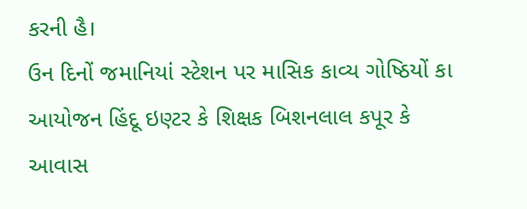કરની હૈ।
ઉન દિનોં જમાનિયાં સ્ટેશન પર માસિક કાવ્ય ગોષ્ઠિયોં કા આયોજન હિંદૂ ઇણ્ટર કે શિક્ષક બિશનલાલ કપૂર કે આવાસ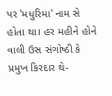પર 'મધુરિમા' નામ સે હોતા થા। હર મહીને હોને વાલી ઉસ સંગોષ્ઠી કે પ્રમુખ કિરદાર થે-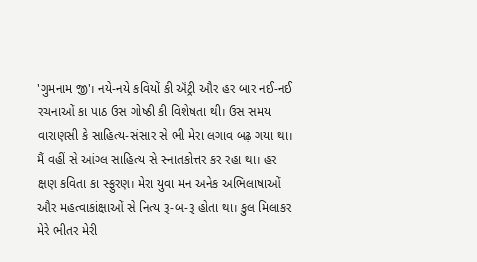'ગુમનામ જી'। નયે-નયે કવિયોં કી ઍંટ્રી ઔર હર બાર નઈ-નઈ રચનાઓં કા પાઠ ઉસ ગોષ્ઠી કી વિશેષતા થી। ઉસ સમય વારાણસી કે સાહિત્ય-સંસાર સે ભી મેરા લગાવ બઢ઼ ગયા થા। મૈં વહીં સે આંગ્લ સાહિત્ય સે સ્નાતકોત્તર કર રહા થા। હર ક્ષણ કવિતા કા સ્ફુરણ। મેરા યુવા મન અનેક અભિલાષાઓં ઔર મહત્વાકાંક્ષાઓં સે નિત્ય રૂ-બ-રૂ હોતા થા। કુલ મિલાકર મેરે ભીતર મેરી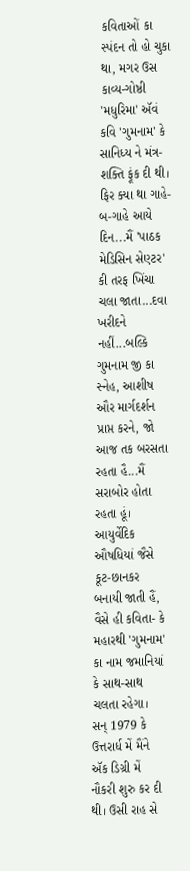કવિતાઓં કા સ્પંદન તો હો ચુકા થા, મગર ઉસ કાવ્ય-ગોષ્ઠી 'મધુરિમા' ઍવં કવિ 'ગુમનામ' કે સાનિધ્ય ને મંત્ર-શક્તિ ફૂંક દી થી। ફિર ક્યા થા ગાહે-બ-ગાહે આયે દિન...મૈં 'પાઠક મેડિસિન સેણ્ટર' કી તરફ ખિંચા ચલા જાતા...દવા ખરીદને નહીં...બલ્કિ ગુમનામ જી કા સ્નેહ, આશીષ ઔર માર્ગદર્શન પ્રાપ્ત કરને, જો આજ તક બરસતા રહતા હૈ...મૈં સરાબોર હોતા રહતા હૂં। આયુર્વેદિક ઔષધિયાં જૈસે કૂટ-છાનકર બનાયી જાતી હૈં, વૈસે હી કવિતા- કે મહારથી 'ગુમનામ' કા નામ જમાનિયાં કે સાથ-સાથ ચલતા રહેગા।
સન્ 1979 કે ઉત્તરાર્ધ મેં મૈંને ઍક ડિગ્રી મેં નૌકરી શુરુ કર દી થી। ઉસી રાહ સે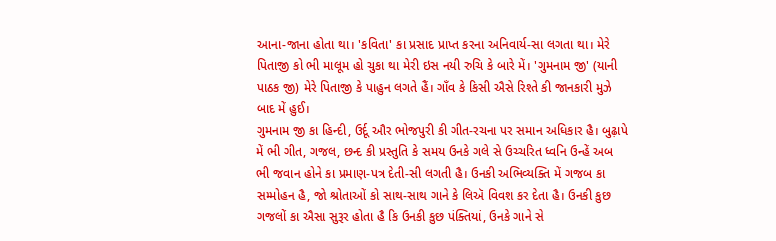આના-જાના હોતા થા। 'કવિતા' કા પ્રસાદ પ્રાપ્ત કરના અનિવાર્ય-સા લગતા થા। મેરે પિતાજી કો ભી માલૂમ હો ચુકા થા મેરી ઇસ નયી રુચિ કે બારે મેં। 'ગુમનામ જી' (યાની પાઠક જી) મેરે પિતાજી કે પાહુન લગતે હૈં। ગાઁવ કે કિસી ઐસે રિશ્તે કી જાનકારી મુઝે બાદ મેં હુઈ।
ગુમનામ જી કા હિન્દી, ઉર્દૂ ઔર ભોજપુરી કી ગીત-રચના પર સમાન અધિકાર હૈ। બુઢ઼ાપે મેં ભી ગીત, ગજલ, છન્દ કી પ્રસ્તુતિ કે સમય ઉનકે ગલે સે ઉચ્ચરિત ધ્વનિ ઉન્હેં અબ ભી જવાન હોને કા પ્રમાણ-પત્ર દેતી-સી લગતી હૈ। ઉનકી અભિવ્યક્તિ મેં ગજબ કા સમ્મોહન હૈ, જો શ્રોતાઓં કો સાથ-સાથ ગાને કે લિઍ વિવશ કર દેતા હૈ। ઉનકી કુછ ગજલોં કા ઐસા સુરૂર હોતા હૈ કિ ઉનકી કુછ પંક્તિયાં, ઉનકે ગાને સે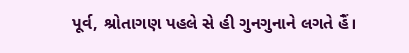પૂર્વ, શ્રોતાગણ પહલે સે હી ગુનગુનાને લગતે હૈં।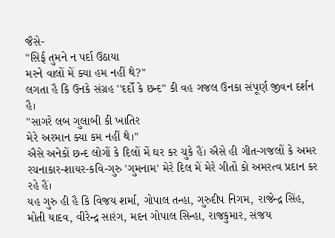જૈસે-
''સિર્ફ તુમને ન પર્દા ઉઠાયા
મરને વાલોં મેં ક્યા હમ નહીં થે?"
લગતા હૈ કિ ઉનકે સંગ્રહ ''દર્દોં કે છન્દ'' કી વહ ગજલ ઉનકા સંપૂર્ણ જીવન દર્શન હૈ।
''સાગરે લબ ગુલાબી કી ખાતિર
મેરે અરમાન ક્યા કમ નહીં થે।"
ઐસે અનેકોં છન્દ લોગોં કે દિલોં મેં ઘર કર ચુકે હૈં। ઐસે હી ગીત-ગજલોં કે અમર રચનાકાર-શાયર-કવિ-ગુરુ 'ગુમનામ' મેરે દિલ મેં મેરે ગીતોં કો અમરત્વ પ્રદાન કર રહે હૈં।
યહ ગુરુ હી હૈ કિ વિજય શર્મા, ગોપાલ તન્હા, ગુરુદીપ નિગમ, રાજેન્દ્ર સિંહ, મોતી યાદવ, વીરેન્દ્ર સારંગ, મદન ગોપાલ સિન્હા, રાજકુમાર, સંજય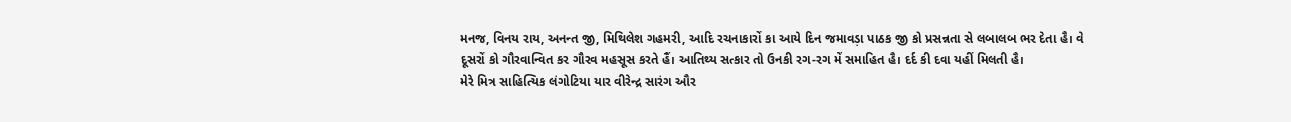મનજ, વિનય રાય, અનન્ત જી, મિથિલેશ ગહમરી, આદિ રચનાકારોં કા આયે દિન જમાવડ઼ા પાઠક જી કો પ્રસન્નતા સે લબાલબ ભર દેતા હૈ। વે દૂસરોં કો ગૌરવાન્વિત કર ગૌરવ મહસૂસ કરતે હૈં। આતિથ્ય સત્કાર તો ઉનકી રગ-રગ મેં સમાહિત હૈ। દર્દ કી દવા યહીં મિલતી હૈ।
મેરે મિત્ર સાહિત્યિક લંગોટિયા યાર વીરેન્દ્ર સારંગ ઔર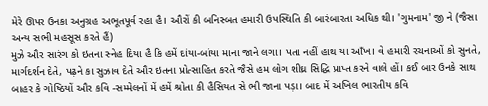મેરે ઊપર ઉનકા અનુગ્રહ અભૂતપૂર્વ રહા હૈ। ઔરોં કી બનિસ્બત હમારી ઉપસ્થિતિ કી બારંબારતા અધિક થી। 'ગુમનામ' જી ને (જૈસા અન્ય સભી મહસૂસ કરતે હૈં)
મુઝે ઔર સારંગ કો ઇતના સ્નેહ દિયા હૈ કિ હમેં દાંયા-બાંયા માના જાને લગા। પતા નહીં હાથ યા આઁખ। વે હમારી રચનાઓં કો સુનતે, માર્ગદર્શન દેતે, પઢ઼ને કા સુઝાવ દેતે ઔર ઇતના પ્રોત્સાહિત કરતે જૈસે હમ લોગ શીઘ્ર સિદ્ધિ પ્રાપ્ત કરને વાલે હોં। કઈ બાર ઉનકે સાથ બાહર કે ગોષ્ઠિયોં ઔર કવિ -સમ્મેલનોં મેં હમેં શ્રોતા કી હૈસિયત સે ભી જાના પડ઼ા। બાદ મેં અખિલ ભારતીય કવિ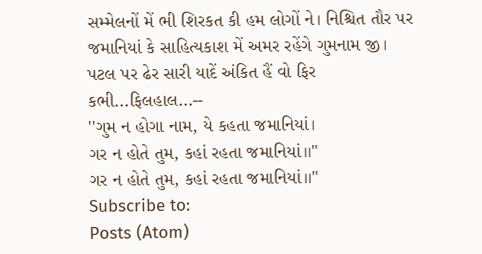સમ્મેલનોં મેં ભી શિરકત કી હમ લોગોં ને। નિશ્ચિત તૌર પર જમાનિયાં કે સાહિત્યકાશ મેં અમર રહેંગે ગુમનામ જી। પટલ પર ઢેર સારી યાદેં અંકિત હૈં વો ફિર કભી...ફિલહાલ...--
''ગુમ ન હોગા નામ, યે કહતા જમાનિયાં।
ગર ન હોતે તુમ, કહાં રહતા જમાનિયાં।।"
ગર ન હોતે તુમ, કહાં રહતા જમાનિયાં।।"
Subscribe to:
Posts (Atom)